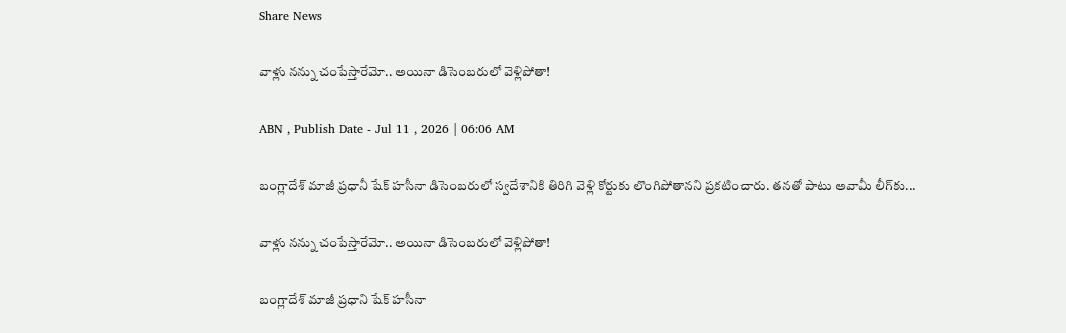Share News

వాళ్లు నన్ను చంపేస్తారేమో.. అయినా డిసెంబరులో వెళ్లిపోతా!

ABN , Publish Date - Jul 11 , 2026 | 06:06 AM

బంగ్లాదేశ్‌ మాజీ ప్రధానీ షేక్‌ హసీనా డిసెంబరులో స్వదేశానికి తిరిగి వెళ్లి కోర్టుకు లొంగిపోతానని ప్రకటించారు. తనతో పాటు అవామీ లీగ్‌కు...

వాళ్లు నన్ను చంపేస్తారేమో.. అయినా డిసెంబరులో వెళ్లిపోతా!

బంగ్లాదేశ్‌ మాజీ ప్రధాని షేక్‌ హసీనా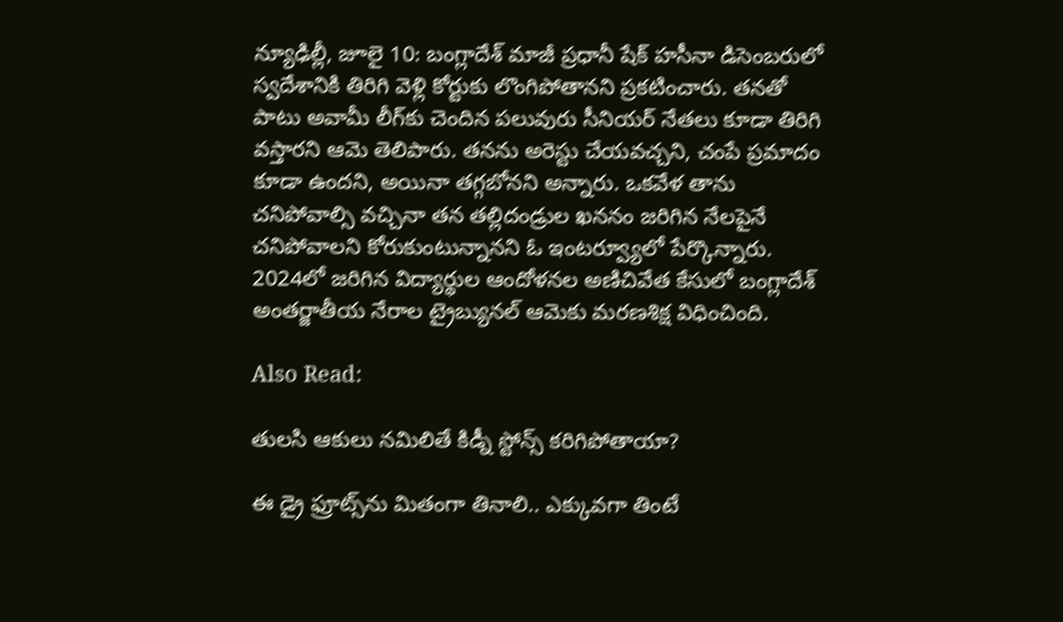న్యూఢిల్లీ, జూలై 10: బంగ్లాదేశ్‌ మాజీ ప్రధానీ షేక్‌ హసీనా డిసెంబరులో స్వదేశానికి తిరిగి వెళ్లి కోర్టుకు లొంగిపోతానని ప్రకటించారు. తనతో పాటు అవామీ లీగ్‌కు చెందిన పలువురు సీనియర్‌ నేతలు కూడా తిరిగి వస్తారని ఆమె తెలిపారు. తనను అరెస్టు చేయవచ్చని, చంపే ప్రమాదం కూడా ఉందని, అయినా తగ్గబోనని అన్నారు. ఒకవేళ తాను చనిపోవాల్సి వచ్చినా తన తల్లిదండ్రుల ఖననం జరిగిన నేలపైనే చనిపోవాలని కోరుకుంటున్నానని ఓ ఇంటర్వ్యూలో పేర్కొన్నారు. 2024లో జరిగిన విద్యార్థుల ఆందోళనల అణిచివేత కేసులో బంగ్లాదేశ్‌ అంతర్జాతీయ నేరాల ట్రైబ్యునల్‌ ఆమెకు మరణశిక్ష విధించింది.

Also Read:

తులసి ఆకులు నమిలితే కిడ్నీ స్టోన్స్ కరిగిపోతాయా?

ఈ డ్రై ఫ్రూట్స్‌ను మితంగా తినాలి.. ఎక్కువగా తింటే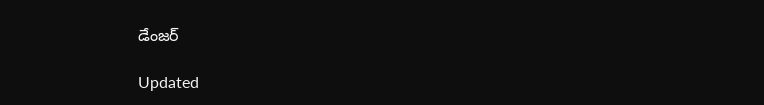డేంజర్

Updated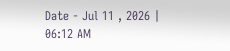Date - Jul 11 , 2026 | 06:12 AM